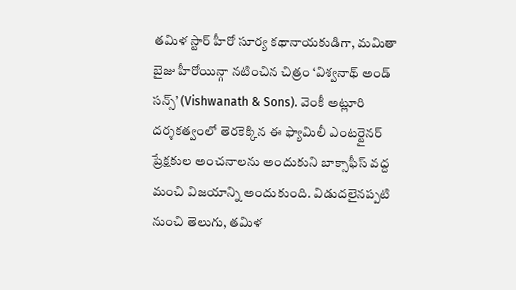తమిళ స్టార్ హీరో సూర్య కథానాయకుడిగా, మమితా బైజు హీరోయిన్గా నటించిన చిత్రం ‘విశ్వనాథ్ అండ్ సన్స్’ (Vishwanath & Sons). వెంకీ అట్లూరి దర్శకత్వంలో తెరకెక్కిన ఈ ఫ్యామిలీ ఎంటర్టైనర్ ప్రేక్షకుల అంచనాలను అందుకుని బాక్సాఫీస్ వద్ద మంచి విజయాన్ని అందుకుంది. విడుదలైనప్పటి నుంచి తెలుగు, తమిళ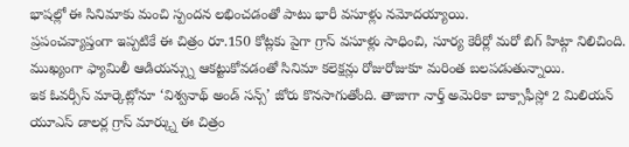భాషల్లో ఈ సినిమాకు మంచి స్పందన లభించడంతో పాటు భారీ వసూళ్లు నమోదయ్యాయి.
ప్రపంచవ్యాప్తంగా ఇప్పటికే ఈ చిత్రం రూ.150 కోట్లకు పైగా గ్రాస్ వసూళ్లు సాధించి, సూర్య కెరీర్లో మరో బిగ్ హిట్గా నిలిచింది. ముఖ్యంగా ఫ్యామిలీ ఆడియన్స్ను ఆకట్టుకోవడంతో సినిమా కలెక్షన్లు రోజురోజుకూ మరింత బలపడుతున్నాయి.
ఇక ఓవర్సీస్ మార్కెట్లోనూ ‘విశ్వనాథ్ అండ్ సన్స్’ జోరు కొనసాగుతోంది. తాజాగా నార్త్ అమెరికా బాక్సాఫీస్లో 2 మిలియన్ యూఎస్ డాలర్ల గ్రాస్ మార్క్ను ఈ చిత్రం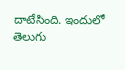దాటేసింది. ఇందులో తెలుగు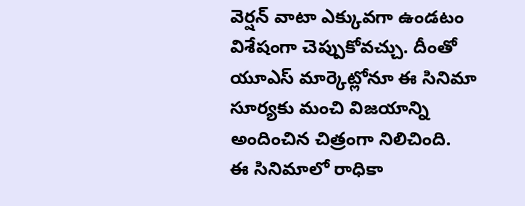వెర్షన్ వాటా ఎక్కువగా ఉండటం విశేషంగా చెప్పుకోవచ్చు. దీంతో యూఎస్ మార్కెట్లోనూ ఈ సినిమా సూర్యకు మంచి విజయాన్ని అందించిన చిత్రంగా నిలిచింది.
ఈ సినిమాలో రాధికా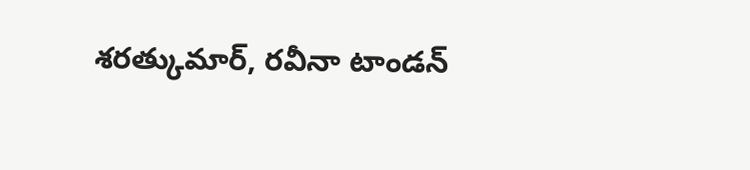శరత్కుమార్, రవీనా టాండన్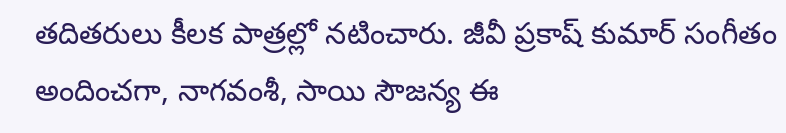తదితరులు కీలక పాత్రల్లో నటించారు. జీవీ ప్రకాష్ కుమార్ సంగీతం అందించగా, నాగవంశీ, సాయి సౌజన్య ఈ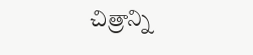చిత్రాన్ని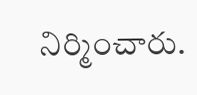నిర్మించారు.